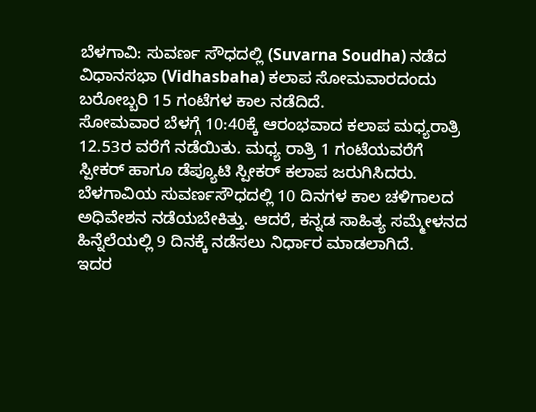ಬೆಳಗಾವಿ: ಸುವರ್ಣ ಸೌಧದಲ್ಲಿ (Suvarna Soudha) ನಡೆದ ವಿಧಾನಸಭಾ (Vidhasbaha) ಕಲಾಪ ಸೋಮವಾರದಂದು ಬರೋಬ್ಬರಿ 15 ಗಂಟೆಗಳ ಕಾಲ ನಡೆದಿದೆ.
ಸೋಮವಾರ ಬೆಳಗ್ಗೆ 10:40ಕ್ಕೆ ಆರಂಭವಾದ ಕಲಾಪ ಮಧ್ಯರಾತ್ರಿ 12.53ರ ವರೆಗೆ ನಡೆಯಿತು. ಮಧ್ಯ ರಾತ್ರಿ 1 ಗಂಟೆಯವರೆಗೆ ಸ್ಪೀಕರ್ ಹಾಗೂ ಡೆಪ್ಯೂಟಿ ಸ್ಪೀಕರ್ ಕಲಾಪ ಜರುಗಿಸಿದರು. ಬೆಳಗಾವಿಯ ಸುವರ್ಣಸೌಧದಲ್ಲಿ 10 ದಿನಗಳ ಕಾಲ ಚಳಿಗಾಲದ ಅಧಿವೇಶನ ನಡೆಯಬೇಕಿತ್ತು. ಆದರೆ, ಕನ್ನಡ ಸಾಹಿತ್ಯ ಸಮ್ಮೇಳನದ ಹಿನ್ನೆಲೆಯಲ್ಲಿ 9 ದಿನಕ್ಕೆ ನಡೆಸಲು ನಿರ್ಧಾರ ಮಾಡಲಾಗಿದೆ.
ಇದರ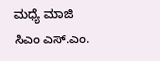ಮಧ್ಯೆ ಮಾಜಿ ಸಿಎಂ ಎಸ್.ಎಂ.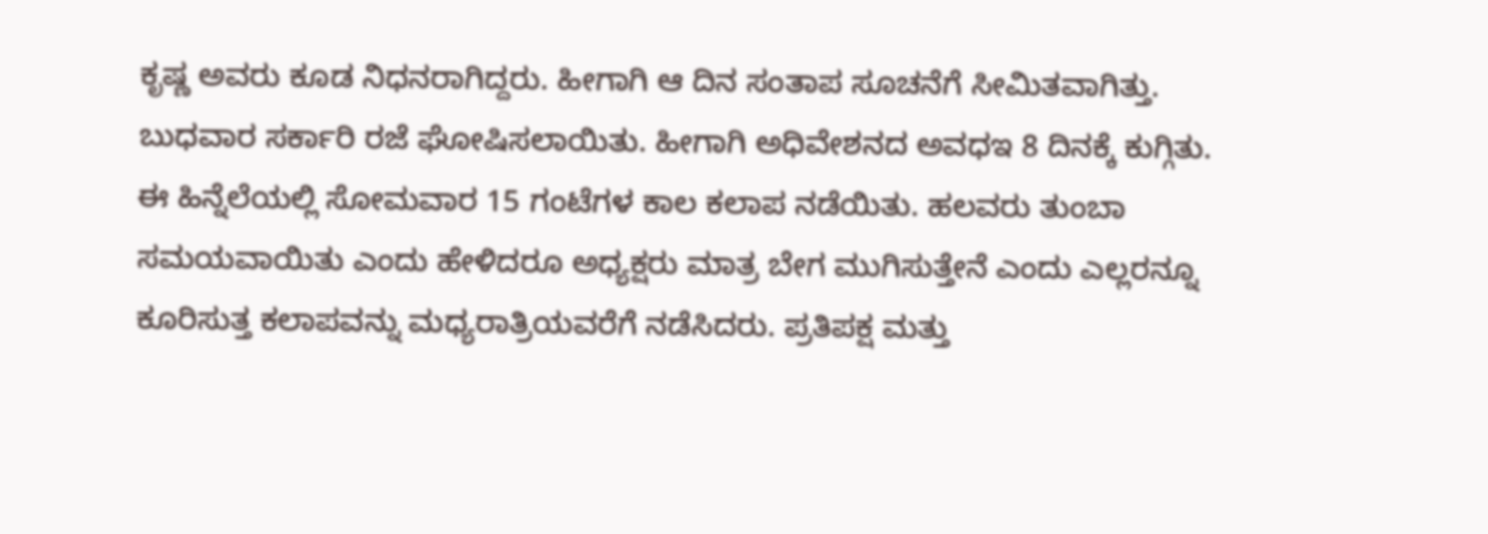ಕೃಷ್ಣ ಅವರು ಕೂಡ ನಿಧನರಾಗಿದ್ದರು. ಹೀಗಾಗಿ ಆ ದಿನ ಸಂತಾಪ ಸೂಚನೆಗೆ ಸೀಮಿತವಾಗಿತ್ತು. ಬುಧವಾರ ಸರ್ಕಾರಿ ರಜೆ ಘೋಷಿಸಲಾಯಿತು. ಹೀಗಾಗಿ ಅಧಿವೇಶನದ ಅವಧಇ 8 ದಿನಕ್ಕೆ ಕುಗ್ಗಿತು. ಈ ಹಿನ್ನೆಲೆಯಲ್ಲಿ ಸೋಮವಾರ 15 ಗಂಟೆಗಳ ಕಾಲ ಕಲಾಪ ನಡೆಯಿತು. ಹಲವರು ತುಂಬಾ ಸಮಯವಾಯಿತು ಎಂದು ಹೇಳಿದರೂ ಅಧ್ಯಕ್ಷರು ಮಾತ್ರ ಬೇಗ ಮುಗಿಸುತ್ತೇನೆ ಎಂದು ಎಲ್ಲರನ್ನೂ ಕೂರಿಸುತ್ತ ಕಲಾಪವನ್ನು ಮಧ್ಯರಾತ್ರಿಯವರೆಗೆ ನಡೆಸಿದರು. ಪ್ರತಿಪಕ್ಷ ಮತ್ತು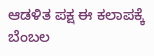ಆಡಳಿತ ಪಕ್ಷ ಈ ಕಲಾಪಕ್ಕೆ ಬೆಂಬಲ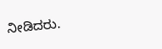ನೀಡಿದರು.